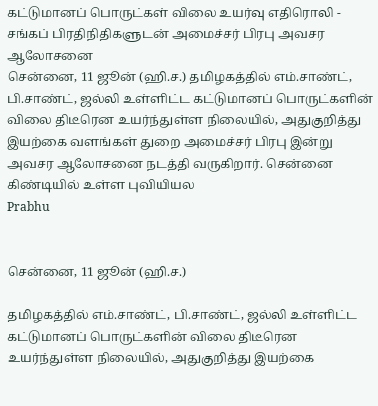கட்டுமானப் பொருட்கள் விலை உயர்வு எதிரொலி - சங்கப் பிரதிநிதிகளுடன் அமைச்சர் பிரபு அவசர ஆலோசனை
சென்னை, 11 ஜூன் (ஹி.ச.) தமிழகத்தில் எம்.சாண்ட், பி.சாண்ட், ஜல்லி உள்ளிட்ட கட்டுமானப் பொருட்களின் விலை திடீரென உயர்ந்துள்ள நிலையில், அதுகுறித்து இயற்கை வளங்கள் துறை அமைச்சர் பிரபு இன்று அவசர ஆலோசனை நடத்தி வருகிறார். சென்னை கிண்டியில் உள்ள புவியியல
Prabhu


சென்னை, 11 ஜூன் (ஹி.ச.)

தமிழகத்தில் எம்.சாண்ட், பி.சாண்ட், ஜல்லி உள்ளிட்ட கட்டுமானப் பொருட்களின் விலை திடீரென உயர்ந்துள்ள நிலையில், அதுகுறித்து இயற்கை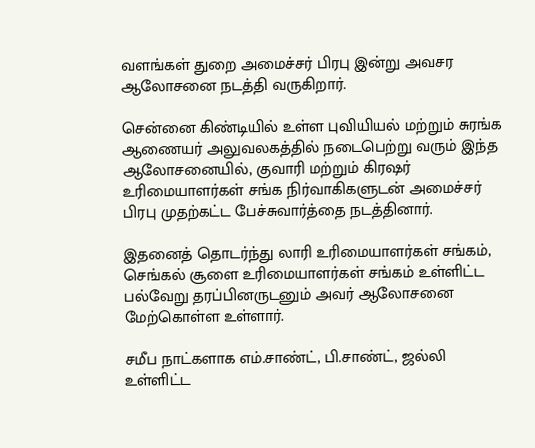வளங்கள் துறை அமைச்சர் பிரபு இன்று அவசர ஆலோசனை நடத்தி வருகிறார்.

சென்னை கிண்டியில் உள்ள புவியியல் மற்றும் சுரங்க ஆணையர் அலுவலகத்தில் நடைபெற்று வரும் இந்த ஆலோசனையில், குவாரி மற்றும் கிரஷர் உரிமையாளர்கள் சங்க நிர்வாகிகளுடன் அமைச்சர் பிரபு முதற்கட்ட பேச்சுவார்த்தை நடத்தினார்.

இதனைத் தொடர்ந்து லாரி உரிமையாளர்கள் சங்கம், செங்கல் சூளை உரிமையாளர்கள் சங்கம் உள்ளிட்ட பல்வேறு தரப்பினருடனும் அவர் ஆலோசனை மேற்கொள்ள உள்ளார்.

சமீப நாட்களாக எம்.சாண்ட், பி.சாண்ட், ஜல்லி உள்ளிட்ட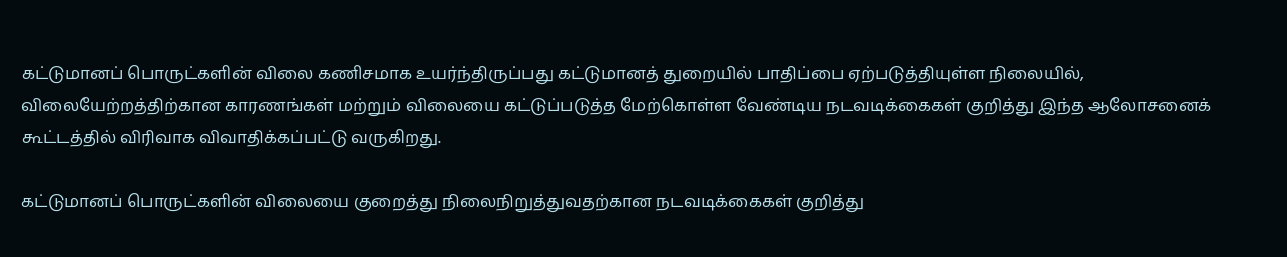கட்டுமானப் பொருட்களின் விலை கணிசமாக உயர்ந்திருப்பது கட்டுமானத் துறையில் பாதிப்பை ஏற்படுத்தியுள்ள நிலையில், விலையேற்றத்திற்கான காரணங்கள் மற்றும் விலையை கட்டுப்படுத்த மேற்கொள்ள வேண்டிய நடவடிக்கைகள் குறித்து இந்த ஆலோசனைக் கூட்டத்தில் விரிவாக விவாதிக்கப்பட்டு வருகிறது.

கட்டுமானப் பொருட்களின் விலையை குறைத்து நிலைநிறுத்துவதற்கான நடவடிக்கைகள் குறித்து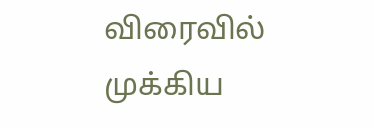விரைவில் முக்கிய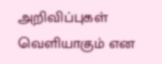அறிவிப்புகள் வெளியாகும் என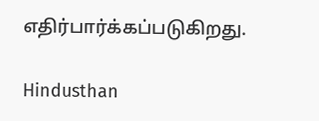எதிர்பார்க்கப்படுகிறது.

Hindusthan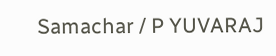Samachar / P YUVARAJ